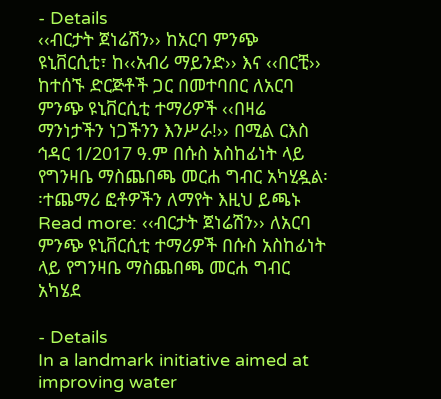- Details
‹‹ብርታት ጀነሬሽን›› ከአርባ ምንጭ ዩኒቨርሲቲ፣ ከ‹‹አብሪ ማይንድ›› እና ‹‹በርቺ›› ከተሰኙ ድርጅቶች ጋር በመተባበር ለአርባ ምንጭ ዩኒቨርሲቲ ተማሪዎች ‹‹በዛሬ ማንነታችን ነጋችንን እንሥራ!›› በሚል ርእስ ኅዳር 1/2017 ዓ.ም በሱስ አስከፊነት ላይ የግንዛቤ ማስጨበጫ መርሐ ግብር አካሂዷል፡፡ተጨማሪ ፎቶዎችን ለማየት እዚህ ይጫኑ
Read more: ‹‹ብርታት ጀነሬሽን›› ለአርባ ምንጭ ዩኒቨርሲቲ ተማሪዎች በሱስ አስከፊነት ላይ የግንዛቤ ማስጨበጫ መርሐ ግብር አካሄደ

- Details
In a landmark initiative aimed at improving water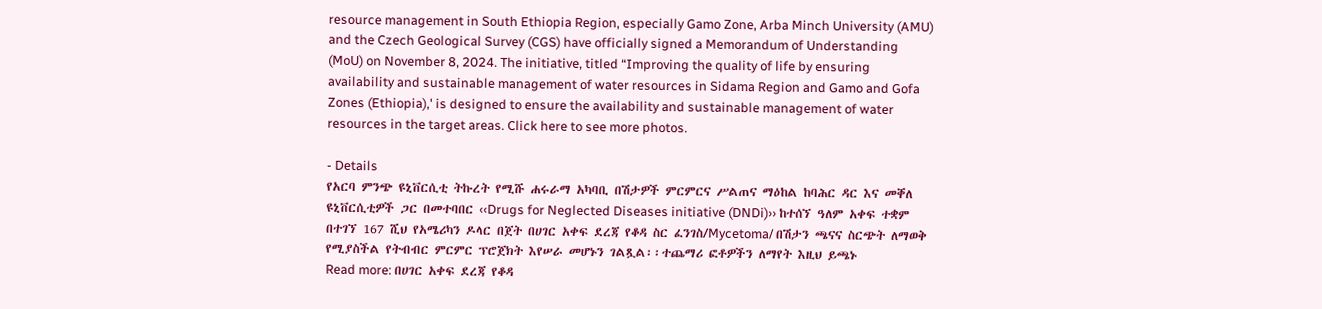resource management in South Ethiopia Region, especially Gamo Zone, Arba Minch University (AMU) and the Czech Geological Survey (CGS) have officially signed a Memorandum of Understanding (MoU) on November 8, 2024. The initiative, titled “Improving the quality of life by ensuring availability and sustainable management of water resources in Sidama Region and Gamo and Gofa Zones (Ethiopia),' is designed to ensure the availability and sustainable management of water resources in the target areas. Click here to see more photos.

- Details
የአርባ ምንጭ ዩኒቨርሲቲ ትኩረት የሚሹ ሐሩራማ አካባቢ በሽታዎች ምርምርና ሥልጠና ማዕከል ከባሕር ዳር እና መቐለ ዩኒቨርሲቲዎች ጋር በመተባበር ‹‹Drugs for Neglected Diseases initiative (DNDi)›› ከተሰኘ ዓለም አቀፍ ተቋም በተገኘ 167 ሺህ የአሜሪካን ዶላር በጀት በሀገር አቀፍ ደረጃ የቆዳ ስር ፈንገስ/Mycetoma/ በሽታን ጫናና ስርጭት ለማወቅ የሚያስችል የትብብር ምርምር ፕሮጀክት እየሠራ መሆኑን ገልጿል፡፡ተጨማሪ ፎቶዎችን ለማየት እዚህ ይጫኑ
Read more: በሀገር አቀፍ ደረጃ የቆዳ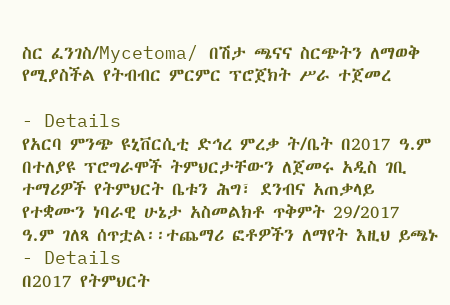ስር ፈንገስ/Mycetoma/ በሽታ ጫናና ስርጭትን ለማወቅ የሚያስችል የትብብር ምርምር ፕሮጀክት ሥራ ተጀመረ

- Details
የአርባ ምንጭ ዩኒቨርሲቲ ድኅረ ምረቃ ት/ቤት በ2017 ዓ.ም በተለያዩ ፕሮግራሞች ትምህርታቸውን ለጀመሩ አዲስ ገቢ ተማሪዎች የትምህርት ቤቱን ሕግ፣ ደንብና አጠቃላይ የተቋሙን ነባራዊ ሁኔታ አስመልክቶ ጥቅምት 29/2017 ዓ.ም ገለጻ ሰጥቷል፡፡ተጨማሪ ፎቶዎችን ለማየት እዚህ ይጫኑ
- Details
በ2017 የትምህርት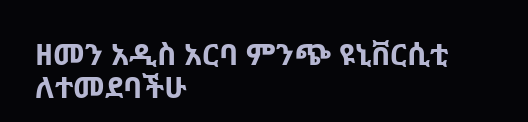ዘመን አዲስ አርባ ምንጭ ዩኒቨርሲቲ ለተመደባችሁ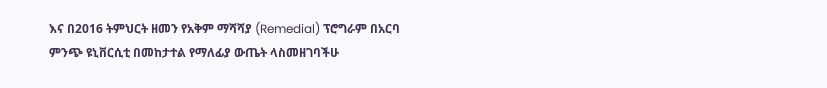እና በ2016 ትምህርት ዘመን የአቅም ማሻሻያ (Remedial) ፕሮግራም በአርባ ምንጭ ዩኒቨርሲቲ በመከታተል የማለፊያ ውጤት ላስመዘገባችሁ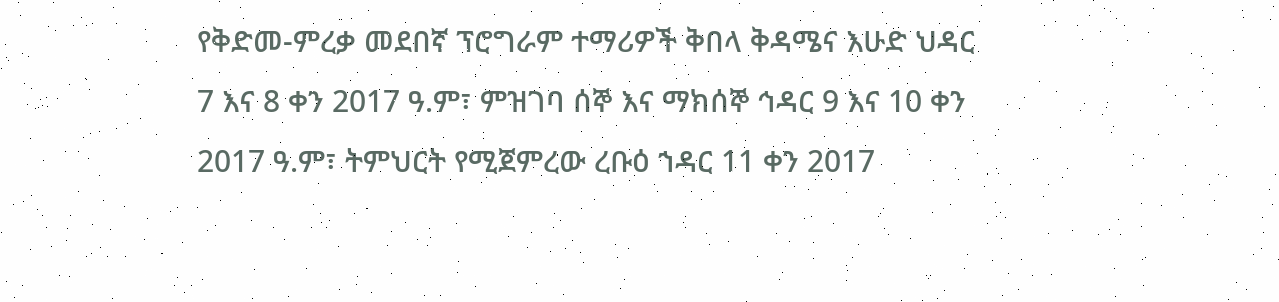የቅድመ-ምረቃ መደበኛ ፕሮግራም ተማሪዎች ቅበላ ቅዳሜና እሁድ ህዳር 7 እና 8 ቀን 2017 ዓ.ም፣ ምዝገባ ሰኞ እና ማክሰኞ ኅዳር 9 እና 10 ቀን 2017 ዓ.ም፣ ትምህርት የሚጀምረው ረቡዕ ኀዳር 11 ቀን 2017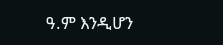ዓ.ም እንዲሆን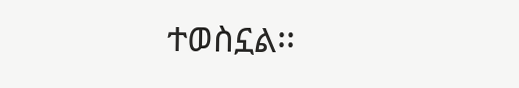ተወስኗል፡፡